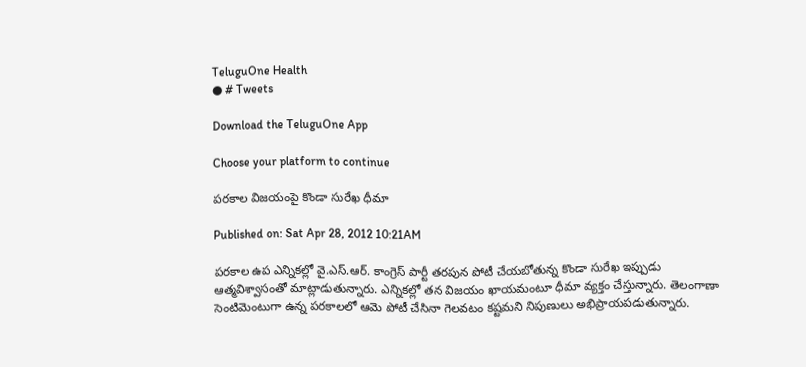TeluguOne Health
● # Tweets

Download the TeluguOne App

Choose your platform to continue

పరకాల విజయంపై కొండా సురేఖ ధీమా

Published on: Sat Apr 28, 2012 10:21AM

పరకాల ఉప ఎన్నికల్లో వై.ఎస్.ఆర్. కాంగ్రెస్ పార్టీ తరపున పోటీ చేయబోతున్న కొండా సురేఖ ఇప్పుడు ఆత్మవిశ్వాసంతో మాట్లాడుతున్నారు. ఎన్నికల్లో తన విజయం ఖాయమంటూ ధీమా వ్యక్తం చేస్తున్నారు. తెలంగాణా సెంటిమెంటుగా ఉన్న పరకాలలో ఆమె పోటీ చేసినా గెలవటం కష్టమని నిపుణులు అభిప్రాయపడుతున్నారు.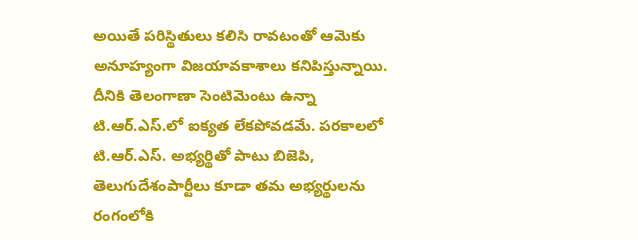అయితే పరిస్థితులు కలిసి రావటంతో ఆమెకు అనూహ్యంగా విజయావకాశాలు కనిపిస్తున్నాయి. దీనికి తెలంగాణా సెంటిమెంటు ఉన్నా టి.ఆర్.ఎస్.లో ఐక్యత లేకపోవడమే. పరకాలలో టి.ఆర్.ఎస్. అభ్యర్థితో పాటు బిజెపి, తెలుగుదేశంపార్టీలు కూడా తమ అభ్యర్థులను రంగంలోకి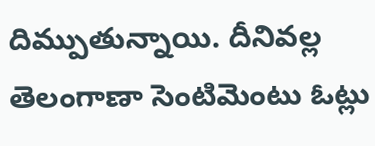దిమ్పుతున్నాయి. దీనివల్ల తెలంగాణా సెంటిమెంటు ఓట్లు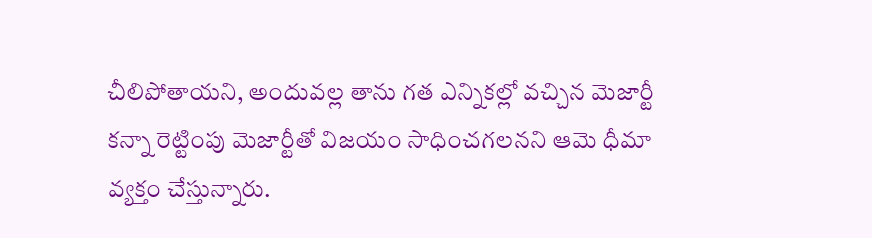చీలిపోతాయని, అందువల్ల తాను గత ఎన్నికల్లో వచ్చిన మెజార్టీ కన్నా రెట్టింపు మెజార్టీతో విజయం సాధించగలనని ఆమె ధీమా వ్యక్తం చేస్తున్నారు.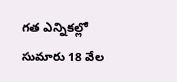గత ఎన్నికల్లో సుమారు 18 వేల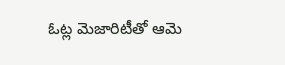ఓట్ల మెజారిటీతో ఆమె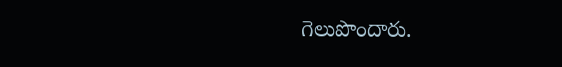గెలుపొందారు.